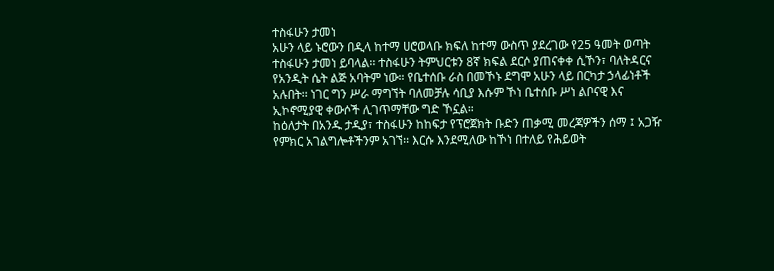ተስፋሁን ታመነ
አሁን ላይ ኑሮውን በዲላ ከተማ ሀሮወላቡ ክፍለ ከተማ ውስጥ ያደረገው የ25 ዓመት ወጣት ተስፋሁን ታመነ ይባላል፡፡ ተስፋሁን ትምህርቱን 8ኛ ክፍል ደርሶ ያጠናቀቀ ሲኾን፣ ባለትዳርና የአንዲት ሴት ልጅ አባትም ነው። የቤተሰቡ ራስ በመኾኑ ደግሞ አሁን ላይ በርካታ ኃላፊነቶች አሉበት፡፡ ነገር ግን ሥራ ማግኘት ባለመቻሉ ሳቢያ እሱም ኾነ ቤተሰቡ ሥነ ልቦናዊ እና ኢኮኖሚያዊ ቀውሶች ሊገጥማቸው ግድ ኾኗል።
ከዕለታት በአንዱ ታዲያ፣ ተስፋሁን ከከፍታ የፕሮጀክት ቡድን ጠቃሚ መረጃዎችን ሰማ ፤ አጋዥ የምክር አገልግሎቶችንም አገኘ፡፡ እርሱ እንደሚለው ከኾነ በተለይ የሕይወት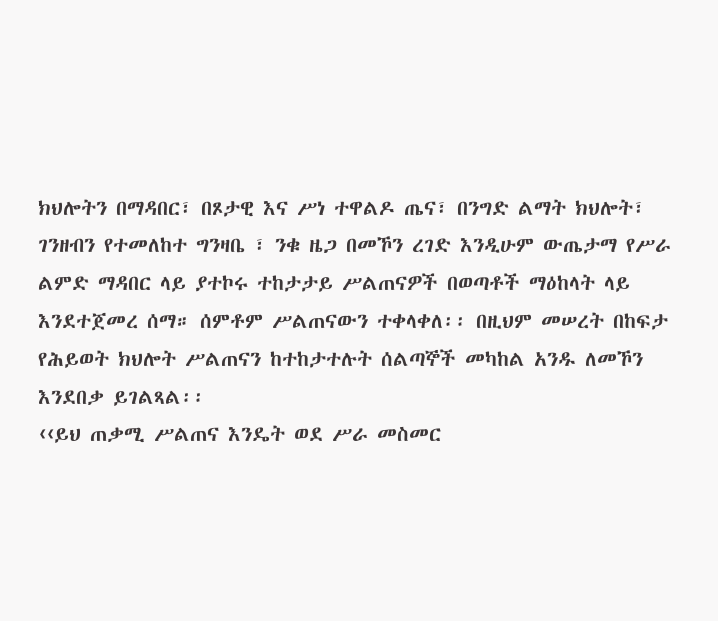ክህሎትን በማዳበር፣ በጾታዊ እና ሥነ ተዋልዶ ጤና፣ በንግድ ልማት ክህሎት፣ ገንዘብን የተመለከተ ግንዛቤ ፣ ንቁ ዜጋ በመኾን ረገድ እንዲሁም ውጤታማ የሥራ ልምድ ማዳበር ላይ ያተኮሩ ተከታታይ ሥልጠናዎች በወጣቶች ማዕከላት ላይ እንደተጀመረ ሰማ። ሰምቶም ሥልጠናውን ተቀላቀለ፡፡ በዚህም መሠረት በከፍታ የሕይወት ክህሎት ሥልጠናን ከተከታተሉት ሰልጣኞች መካከል አንዱ ለመኾን እንደበቃ ይገልጻል፡፡
‹‹ይህ ጠቃሚ ሥልጠና እንዴት ወደ ሥራ መስመር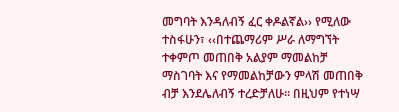መግባት እንዳለብኝ ፈር ቀዶልኛል›› የሚለው ተስፋሁን፣ ‹‹በተጨማሪም ሥራ ለማግኘት ተቀምጦ መጠበቅ አልያም ማመልከቻ ማስገባት እና የማመልከቻውን ምላሽ መጠበቅ ብቻ እንደሌለብኝ ተረድቻለሁ፡፡ በዚህም የተነሣ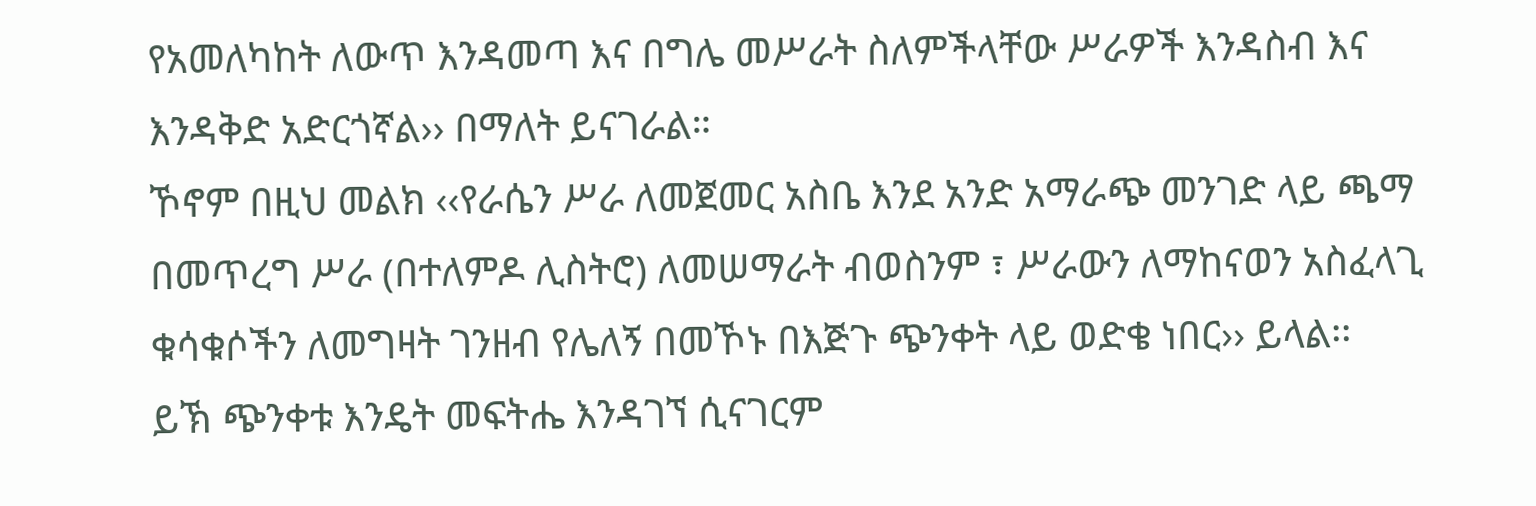የአመለካከት ለውጥ እንዳመጣ እና በግሌ መሥራት ስለምችላቸው ሥራዎች እንዳስብ እና እንዳቅድ አድርጎኛል›› በማለት ይናገራል።
ኾኖም በዚህ መልክ ‹‹የራሴን ሥራ ለመጀመር አስቤ እንደ አንድ አማራጭ መንገድ ላይ ጫማ በመጥረግ ሥራ (በተለምዶ ሊስትሮ) ለመሠማራት ብወስንም ፣ ሥራውን ለማከናወን አስፈላጊ ቁሳቁሶችን ለመግዛት ገንዘብ የሌለኝ በመኾኑ በእጅጉ ጭንቀት ላይ ወድቄ ነበር›› ይላል፡፡
ይኽ ጭንቀቱ እንዴት መፍትሔ እንዳገኘ ሲናገርም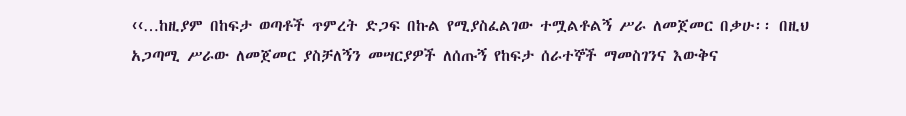‹‹…ከዚያም በከፍታ ወጣቶች ጥምረት ድጋፍ በኩል የሚያስፈልገው ተሟልቶልኝ ሥራ ለመጀመር በቃሁ፡፡ በዚህ አጋጣሚ ሥራው ለመጀመር ያስቻለኝን መሣርያዎች ለሰጡኝ የከፍታ ሰራተኞች ማመስገንና እውቅና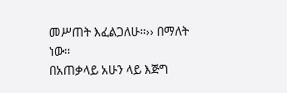መሥጠት እፈልጋለሁ፡፡›› በማለት ነው፡፡
በአጠቃላይ አሁን ላይ እጅግ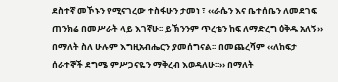ደስተኛ መኾኑን የሚናገረው ተስፋሁን ታመነ ፣ ‹‹ራሴን እና ቤተሰቤን ለመደገፍ ጠንክሬ በመሥራት ላይ እገኛሁ፡፡ ይኽንንም ጥረቴን ከፍ ለማድረግ ዕቅዱ አለኝ›› በማለት ስለ ሁሉም እግዚአብሔርን ያመሰግናል፡፡ በመጨረሻም ‹‹ለከፍታ ሰራተኞች ደግሜ ምሥጋናዬን ማቅረብ እወዳለሁ፡፡›› በማለት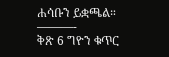ሐሳቡን ይቋጫል።
———-
ቅጽ 6 ግዮን ቁጥር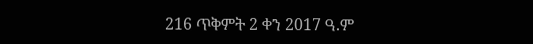216 ጥቅምት 2 ቀን 2017 ዓ.ም